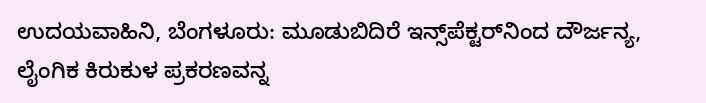ಉದಯವಾಹಿನಿ, ಬೆಂಗಳೂರು: ಮೂಡುಬಿದಿರೆ ಇನ್ಸ್‌ಪೆಕ್ಟರ್‌ನಿಂದ ದೌರ್ಜನ್ಯ, ಲೈಂಗಿಕ ಕಿರುಕುಳ ಪ್ರಕರಣವನ್ನ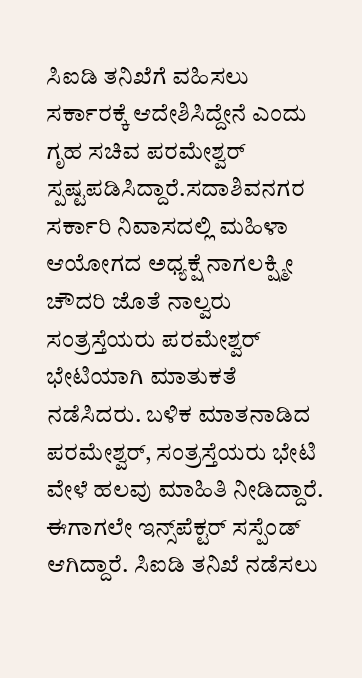ಸಿಐಡಿ ತನಿಖೆಗೆ ವಹಿಸಲು ಸರ್ಕಾರಕ್ಕೆ ಆದೇಶಿಸಿದ್ದೇನೆ ಎಂದು ಗೃಹ ಸಚಿವ ಪರಮೇಶ್ವರ್ ಸ್ಪಷ್ಟಪಡಿಸಿದ್ದಾರೆ.ಸದಾಶಿವನಗರ ಸರ್ಕಾರಿ ನಿವಾಸದಲ್ಲಿ ಮಹಿಳಾ ಆಯೋಗದ ಅಧ್ಯಕ್ಷೆ ನಾಗಲಕ್ಷ್ಮೀ ಚೌದರಿ ಜೊತೆ ನಾಲ್ವರು ಸಂತ್ರಸ್ತೆಯರು ಪರಮೇಶ್ವರ್ ಭೇಟಿಯಾಗಿ ಮಾತುಕತೆ ನಡೆಸಿದರು. ಬಳಿಕ ಮಾತನಾಡಿದ ಪರಮೇಶ್ವರ್, ಸಂತ್ರಸ್ತೆಯರು ಭೇಟಿ ವೇಳೆ ಹಲವು ಮಾಹಿತಿ ನೀಡಿದ್ದಾರೆ. ಈಗಾಗಲೇ ಇನ್ಸ್‌ಪೆಕ್ಟರ್ ಸಸ್ಪೆಂಡ್ ಆಗಿದ್ದಾರೆ. ಸಿಐಡಿ ತನಿಖೆ ನಡೆಸಲು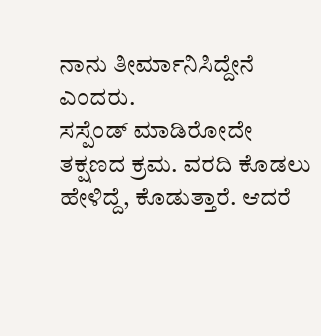ನಾನು ತೀರ್ಮಾನಿಸಿದ್ದೇನೆ ಎಂದರು.
ಸಸ್ಪೆಂಡ್ ಮಾಡಿರೋದೇ ತಕ್ಷಣದ ಕ್ರಮ. ವರದಿ ಕೊಡಲು ಹೇಳಿದ್ದೆ, ಕೊಡುತ್ತಾರೆ. ಆದರೆ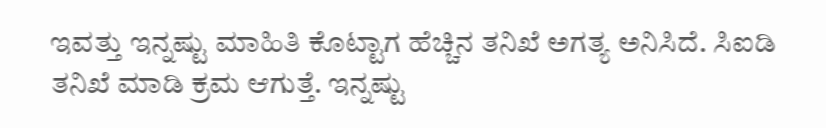ಇವತ್ತು ಇನ್ನಷ್ಟು ಮಾಹಿತಿ ಕೊಟ್ಟಾಗ ಹೆಚ್ಚಿನ ತನಿಖೆ ಅಗತ್ಯ ಅನಿಸಿದೆ. ಸಿಐಡಿ ತನಿಖೆ ಮಾಡಿ ಕ್ರಮ ಆಗುತ್ತೆ. ಇನ್ನಷ್ಟು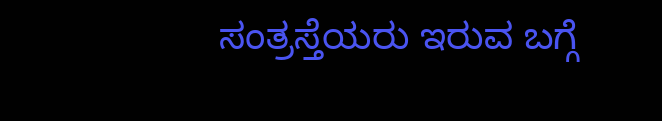ಸಂತ್ರಸ್ತೆಯರು ಇರುವ ಬಗ್ಗೆ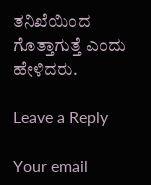ತನಿಖೆಯಿಂದ ಗೊತ್ತಾಗುತ್ತೆ ಎಂದು ಹೇಳಿದರು.

Leave a Reply

Your email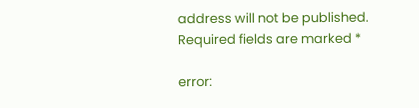address will not be published. Required fields are marked *

error: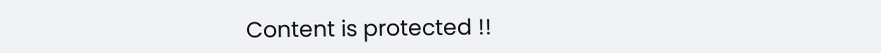Content is protected !!